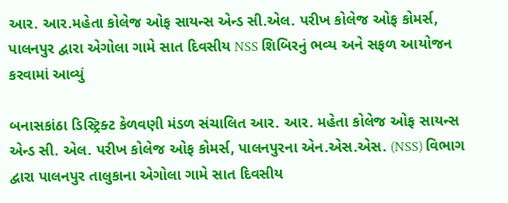આર. આર.મહેતા કોલેજ ઓફ સાયન્સ એન્ડ સી.એલ. પરીખ કોલેજ ઓફ કોમર્સ, પાલનપુર દ્વારા એગોલા ગામે સાત દિવસીય NSS શિબિરનું ભવ્ય અને સફળ આયોજન કરવામાં આવ્યું

બનાસકાંઠા ડિસ્ટ્રિક્ટ કેળવણી મંડળ સંચાલિત આર. આર. મહેતા કોલેજ ઓફ સાયન્સ એન્ડ સી. એલ. પરીખ કોલેજ ઓફ કોમર્સ, પાલનપુરના એન.એસ.એસ. (NSS) વિભાગ દ્વારા પાલનપુર તાલુકાના એગોલા ગામે સાત દિવસીય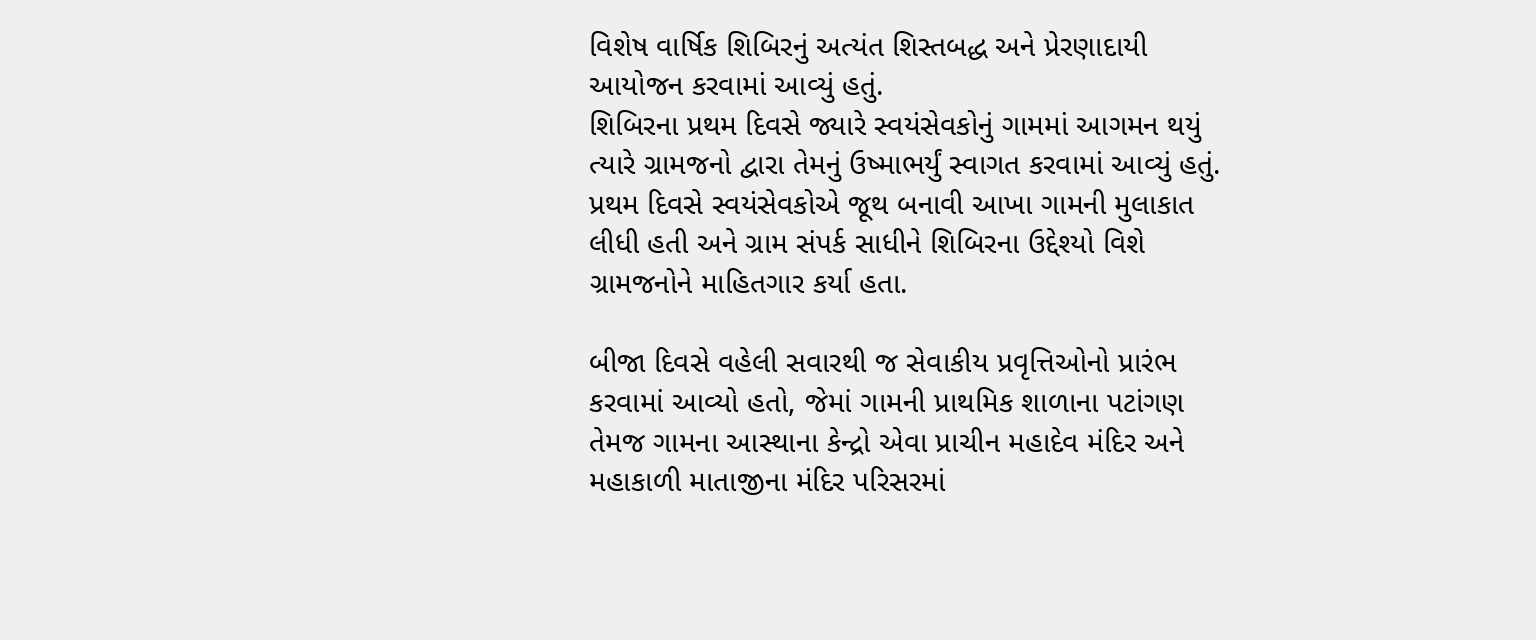વિશેષ વાર્ષિક શિબિરનું અત્યંત શિસ્તબદ્ધ અને પ્રેરણાદાયી આયોજન કરવામાં આવ્યું હતું.
શિબિરના પ્રથમ દિવસે જ્યારે સ્વયંસેવકોનું ગામમાં આગમન થયું ત્યારે ગ્રામજનો દ્વારા તેમનું ઉષ્માભર્યું સ્વાગત કરવામાં આવ્યું હતું. પ્રથમ દિવસે સ્વયંસેવકોએ જૂથ બનાવી આખા ગામની મુલાકાત લીધી હતી અને ગ્રામ સંપર્ક સાધીને શિબિરના ઉદ્દેશ્યો વિશે ગ્રામજનોને માહિતગાર કર્યા હતા.

બીજા દિવસે વહેલી સવારથી જ સેવાકીય પ્રવૃત્તિઓનો પ્રારંભ કરવામાં આવ્યો હતો, જેમાં ગામની પ્રાથમિક શાળાના પટાંગણ તેમજ ગામના આસ્થાના કેન્દ્રો એવા પ્રાચીન મહાદેવ મંદિર અને મહાકાળી માતાજીના મંદિર પરિસરમાં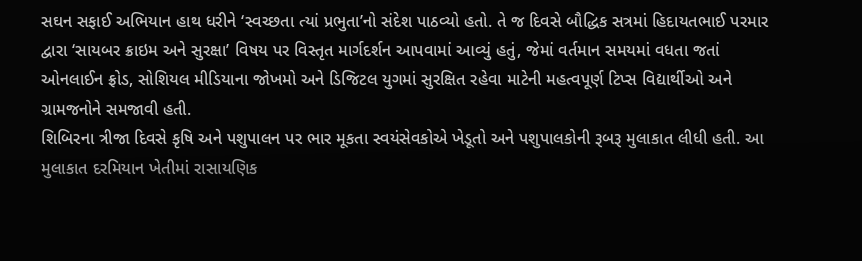સઘન સફાઈ અભિયાન હાથ ધરીને ‘સ્વચ્છતા ત્યાં પ્રભુતા’નો સંદેશ પાઠવ્યો હતો. તે જ દિવસે બૌદ્ધિક સત્રમાં હિદાયતભાઈ પરમાર દ્વારા ‘સાયબર ક્રાઇમ અને સુરક્ષા’ વિષય પર વિસ્તૃત માર્ગદર્શન આપવામાં આવ્યું હતું, જેમાં વર્તમાન સમયમાં વધતા જતાં ઓનલાઈન ફ્રોડ, સોશિયલ મીડિયાના જોખમો અને ડિજિટલ યુગમાં સુરક્ષિત રહેવા માટેની મહત્વપૂર્ણ ટિપ્સ વિદ્યાર્થીઓ અને ગ્રામજનોને સમજાવી હતી.
શિબિરના ત્રીજા દિવસે કૃષિ અને પશુપાલન પર ભાર મૂકતા સ્વયંસેવકોએ ખેડૂતો અને પશુપાલકોની રૂબરૂ મુલાકાત લીધી હતી. આ મુલાકાત દરમિયાન ખેતીમાં રાસાયણિક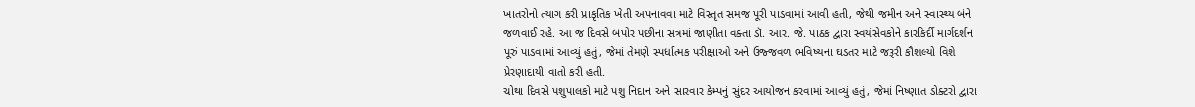ખાતરોનો ત્યાગ કરી પ્રાકૃતિક ખેતી અપનાવવા માટે વિસ્તૃત સમજ પૂરી પાડવામાં આવી હતી, જેથી જમીન અને સ્વાસ્થ્ય બંને જળવાઈ રહે. આ જ દિવસે બપોર પછીના સત્રમાં જાણીતા વક્તા ડૉ. આર. જે. પાઠક દ્વારા સ્વયંસેવકોને કારકિર્દી માર્ગદર્શન પૂરું પાડવામાં આવ્યું હતું, જેમાં તેમણે સ્પર્ધાત્મક પરીક્ષાઓ અને ઉજ્જવળ ભવિષ્યના ઘડતર માટે જરૂરી કૌશલ્યો વિશે પ્રેરણાદાયી વાતો કરી હતી.
ચોથા દિવસે પશુપાલકો માટે પશુ નિદાન અને સારવાર કેમ્પનું સુંદર આયોજન કરવામાં આવ્યું હતું, જેમાં નિષ્ણાત ડોક્ટરો દ્વારા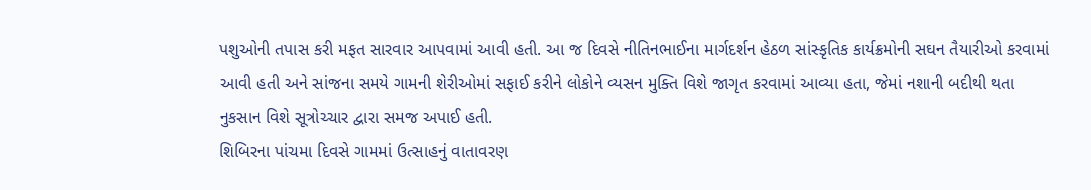પશુઓની તપાસ કરી મફત સારવાર આપવામાં આવી હતી. આ જ દિવસે નીતિનભાઈના માર્ગદર્શન હેઠળ સાંસ્કૃતિક કાર્યક્રમોની સઘન તૈયારીઓ કરવામાં આવી હતી અને સાંજના સમયે ગામની શેરીઓમાં સફાઈ કરીને લોકોને વ્યસન મુક્તિ વિશે જાગૃત કરવામાં આવ્યા હતા, જેમાં નશાની બદીથી થતા નુકસાન વિશે સૂત્રોચ્ચાર દ્વારા સમજ અપાઈ હતી.
શિબિરના પાંચમા દિવસે ગામમાં ઉત્સાહનું વાતાવરણ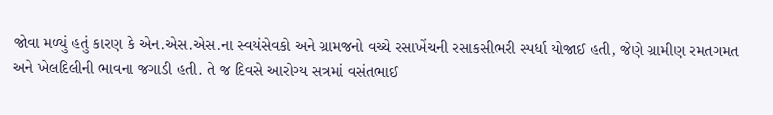જોવા મળ્યું હતું કારણ કે એન.એસ.એસ.ના સ્વયંસેવકો અને ગ્રામજનો વચ્ચે રસાખેંચની રસાકસીભરી સ્પર્ધા યોજાઈ હતી, જેણે ગ્રામીણ રમતગમત અને ખેલદિલીની ભાવના જગાડી હતી. તે જ દિવસે આરોગ્ય સત્રમાં વસંતભાઈ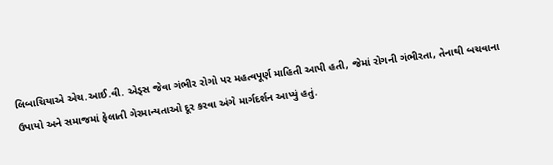લિબાચિયાએ એચ.આઈ.વી. એડ્સ જેવા ગંભીર રોગો પર મહત્વપૂર્ણ માહિતી આપી હતી, જેમાં રોગની ગંભીરતા, તેનાથી બચવાના ઉપાયો અને સમાજમાં ફેલાતી ગેરમાન્યતાઓ દૂર કરવા અંગે માર્ગદર્શન આપ્યું હતું.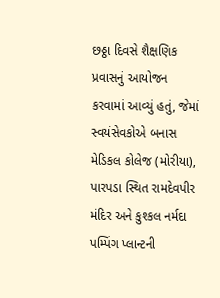છઠ્ઠા દિવસે શૈક્ષણિક પ્રવાસનું આયોજન કરવામાં આવ્યું હતું, જેમાં સ્વયંસેવકોએ બનાસ મેડિકલ કોલેજ (મોરીયા), પારપડા સ્થિત રામદેવપીર મંદિર અને કુશ્કલ નર્મદા પમ્પિંગ પ્લાન્ટની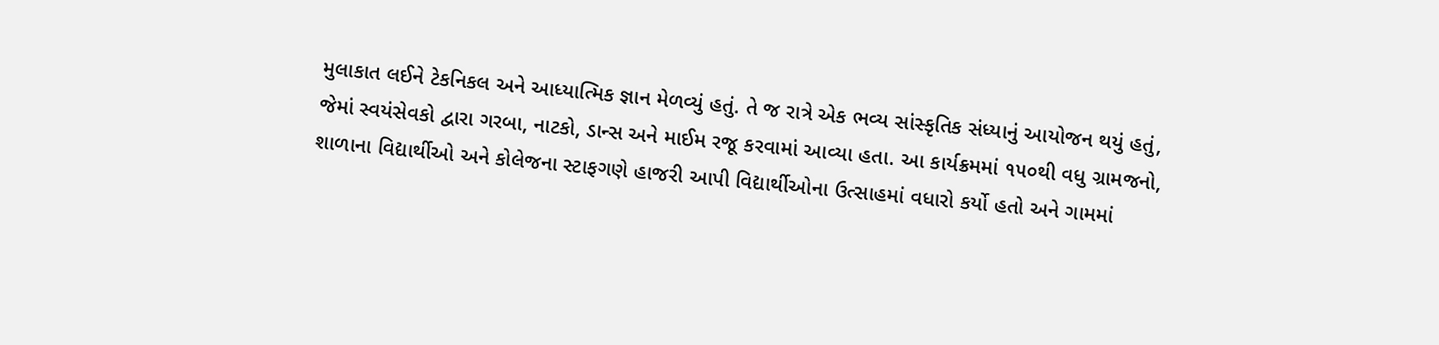મુલાકાત લઈને ટેકનિકલ અને આધ્યાત્મિક જ્ઞાન મેળવ્યું હતું. તે જ રાત્રે એક ભવ્ય સાંસ્કૃતિક સંધ્યાનું આયોજન થયું હતું, જેમાં સ્વયંસેવકો દ્વારા ગરબા, નાટકો, ડાન્સ અને માઈમ રજૂ કરવામાં આવ્યા હતા. આ કાર્યક્રમમાં ૧૫૦થી વધુ ગ્રામજનો, શાળાના વિદ્યાર્થીઓ અને કોલેજના સ્ટાફગણે હાજરી આપી વિદ્યાર્થીઓના ઉત્સાહમાં વધારો કર્યો હતો અને ગામમાં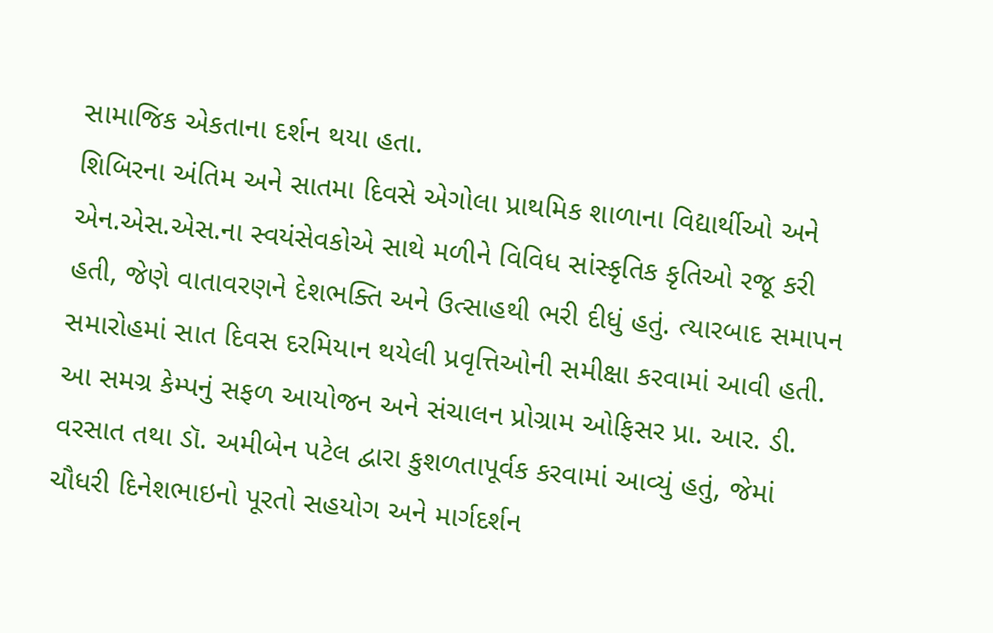સામાજિક એકતાના દર્શન થયા હતા.
શિબિરના અંતિમ અને સાતમા દિવસે એગોલા પ્રાથમિક શાળાના વિદ્યાર્થીઓ અને એન.એસ.એસ.ના સ્વયંસેવકોએ સાથે મળીને વિવિધ સાંસ્કૃતિક કૃતિઓ રજૂ કરી હતી, જેણે વાતાવરણને દેશભક્તિ અને ઉત્સાહથી ભરી દીધું હતું. ત્યારબાદ સમાપન સમારોહમાં સાત દિવસ દરમિયાન થયેલી પ્રવૃત્તિઓની સમીક્ષા કરવામાં આવી હતી.
આ સમગ્ર કેમ્પનું સફળ આયોજન અને સંચાલન પ્રોગ્રામ ઓફિસર પ્રા. આર. ડી. વરસાત તથા ડૉ. અમીબેન પટેલ દ્વારા કુશળતાપૂર્વક કરવામાં આવ્યું હતું, જેમાં ચૌધરી દિનેશભાઇનો પૂરતો સહયોગ અને માર્ગદર્શન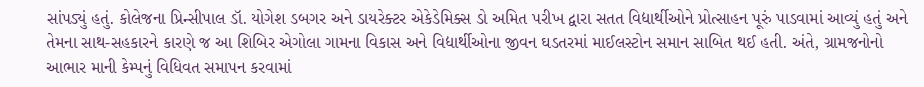સાંપડ્યું હતું. કોલેજના પ્રિન્સીપાલ ડૉ. યોગેશ ડબગર અને ડાયરેક્ટર એકેડેમિક્સ ડો અમિત પરીખ દ્વારા સતત વિદ્યાર્થીઓને પ્રોત્સાહન પૂરું પાડવામાં આવ્યું હતું અને તેમના સાથ-સહકારને કારણે જ આ શિબિર એગોલા ગામના વિકાસ અને વિદ્યાર્થીઓના જીવન ઘડતરમાં માઈલસ્ટોન સમાન સાબિત થઈ હતી. અંતે, ગ્રામજનોનો આભાર માની કેમ્પનું વિધિવત સમાપન કરવામાં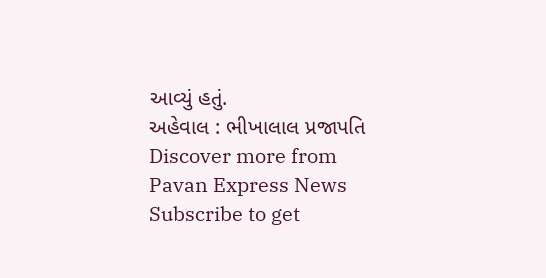આવ્યું હતું.
અહેવાલ : ભીખાલાલ પ્રજાપતિ
Discover more from Pavan Express News
Subscribe to get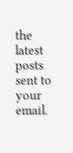the latest posts sent to your email.